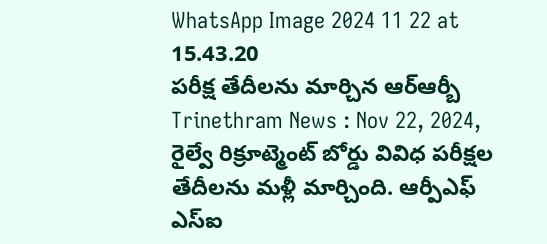WhatsApp Image 2024 11 22 at 15.43.20
పరీక్ష తేదీలను మార్చిన ఆర్ఆర్బీ
Trinethram News : Nov 22, 2024,
రైల్వే రిక్రూట్మెంట్ బోర్డు వివిధ పరీక్షల తేదీలను మళ్లీ మార్చింది. ఆర్పీఎఫ్ ఎస్ఐ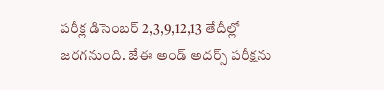పరీక్ల డిసెంబర్ 2,3,9,12,13 తేదీల్లో జరగనుంది. జేఈ అండ్ అదర్స్ పరీక్షను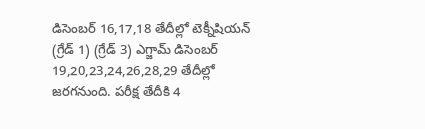డిసెంబర్ 16,17,18 తేదీల్లో టెక్నీషియన్ (గ్రేడ్ 1) (గ్రేడ్ 3) ఎగ్జామ్ డిసెంబర్ 19,20,23,24,26,28,29 తేదీల్లో జరగనుంది. పరీక్ష తేదీకి 4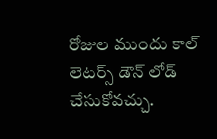రోజుల ముందు కాల్ లెటర్స్ డౌన్ లోడ్ చేసుకోవచ్చు.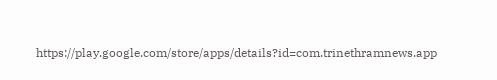https://play.google.com/store/apps/details?id=com.trinethramnews.app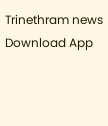Trinethram news
Download App